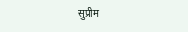सुप्रीम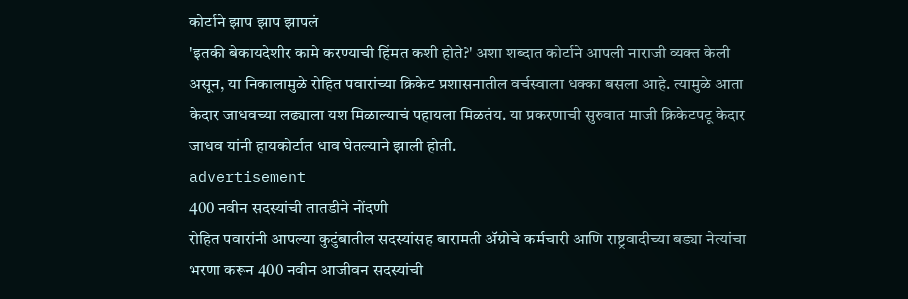कोर्टाने झाप झाप झापलं
'इतकी बेकायदेशीर कामे करण्याची हिंमत कशी होते?' अशा शब्दात कोर्टाने आपली नाराजी व्यक्त केली असून, या निकालामुळे रोहित पवारांच्या क्रिकेट प्रशासनातील वर्चस्वाला धक्का बसला आहे. त्यामुळे आता केदार जाधवच्या लढ्याला यश मिळाल्याचं पहायला मिळतंय. या प्रकरणाची सुरुवात माजी क्रिकेटपटू केदार जाधव यांनी हायकोर्टात धाव घेतल्याने झाली होती.
advertisement
400 नवीन सदस्यांची तातडीने नोंदणी
रोहित पवारांनी आपल्या कुटुंबातील सदस्यांसह बारामती ॲग्रोचे कर्मचारी आणि राष्ट्रवादीच्या बड्या नेत्यांचा भरणा करून 400 नवीन आजीवन सदस्यांची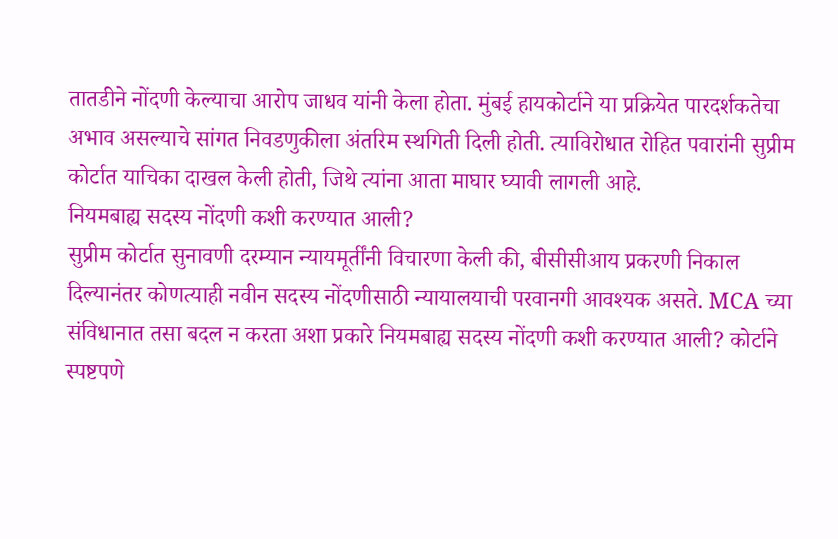तातडीने नोंदणी केल्याचा आरोप जाधव यांनी केला होता. मुंबई हायकोर्टाने या प्रक्रियेत पारदर्शकतेचा अभाव असल्याचे सांगत निवडणुकीला अंतरिम स्थगिती दिली होती. त्याविरोधात रोहित पवारांनी सुप्रीम कोर्टात याचिका दाखल केली होती, जिथे त्यांना आता माघार घ्यावी लागली आहे.
नियमबाह्य सदस्य नोंदणी कशी करण्यात आली?
सुप्रीम कोर्टात सुनावणी दरम्यान न्यायमूर्तींनी विचारणा केली की, बीसीसीआय प्रकरणी निकाल दिल्यानंतर कोणत्याही नवीन सदस्य नोंदणीसाठी न्यायालयाची परवानगी आवश्यक असते. MCA च्या संविधानात तसा बदल न करता अशा प्रकारे नियमबाह्य सदस्य नोंदणी कशी करण्यात आली? कोर्टाने स्पष्टपणे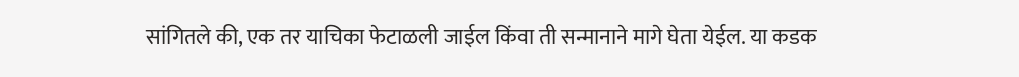सांगितले की, एक तर याचिका फेटाळली जाईल किंवा ती सन्मानाने मागे घेता येईल. या कडक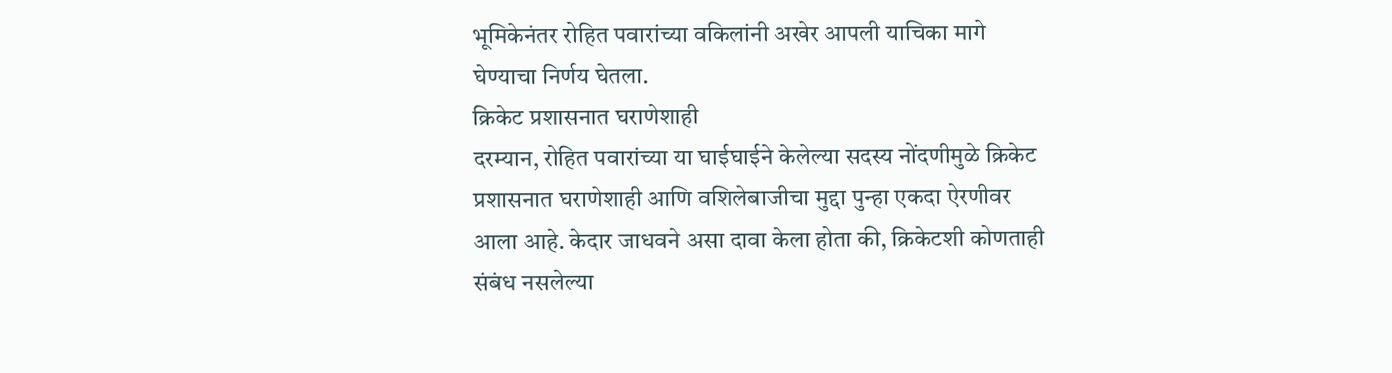भूमिकेनंतर रोहित पवारांच्या वकिलांनी अखेर आपली याचिका मागे घेण्याचा निर्णय घेतला.
क्रिकेट प्रशासनात घराणेशाही
दरम्यान, रोहित पवारांच्या या घाईघाईने केलेल्या सदस्य नोंदणीमुळे क्रिकेट प्रशासनात घराणेशाही आणि वशिलेबाजीचा मुद्दा पुन्हा एकदा ऐरणीवर आला आहे. केदार जाधवने असा दावा केला होता की, क्रिकेटशी कोणताही संबंध नसलेल्या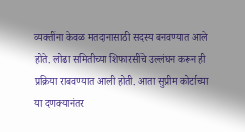व्यक्तींना केवळ मतदानासाठी सदस्य बनवण्यात आले होते. लोढा समितीच्या शिफारसींचे उल्लंघन करून ही प्रक्रिया राबवण्यात आली होती. आता सुप्रीम कोर्टाच्या या दणक्यानंतर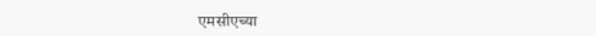एमसीएच्या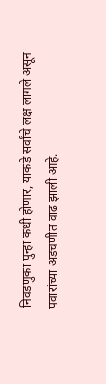निवडणुका पुन्हा कधी होणार, याकडे सर्वांचे लक्ष लागले असून पवारांच्या अडचणीत वाढ झाली आहे.